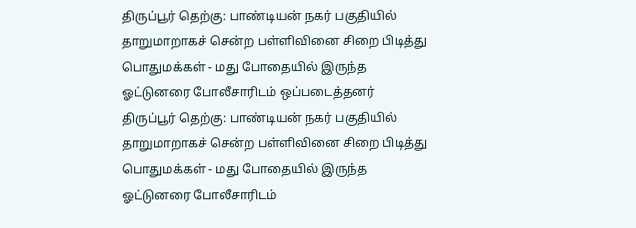திருப்பூர் தெற்கு: பாண்டியன் நகர் பகுதியில் தாறுமாறாகச் சென்ற பள்ளிவினை சிறை பிடித்து பொதுமக்கள் - மது போதையில் இருந்த ஓட்டுனரை போலீசாரிடம் ஒப்படைத்தனர்
திருப்பூர் தெற்கு: பாண்டியன் நகர் பகுதியில் தாறுமாறாகச் சென்ற பள்ளிவினை சிறை பிடித்து பொதுமக்கள் - மது போதையில் இருந்த ஓட்டுனரை போலீசாரிடம்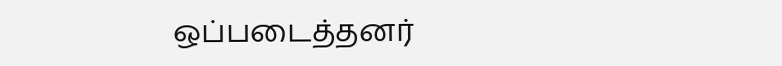ஒப்படைத்தனர்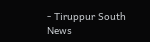- Tiruppur South News